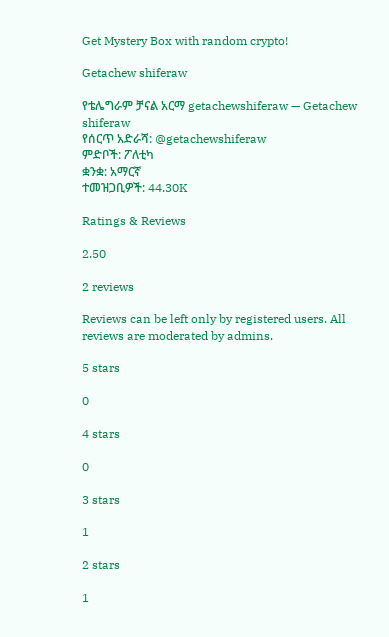Get Mystery Box with random crypto!

Getachew shiferaw

የቴሌግራም ቻናል አርማ getachewshiferaw — Getachew shiferaw
የሰርጥ አድራሻ: @getachewshiferaw
ምድቦች: ፖለቲካ
ቋንቋ: አማርኛ
ተመዝጋቢዎች: 44.30K

Ratings & Reviews

2.50

2 reviews

Reviews can be left only by registered users. All reviews are moderated by admins.

5 stars

0

4 stars

0

3 stars

1

2 stars

1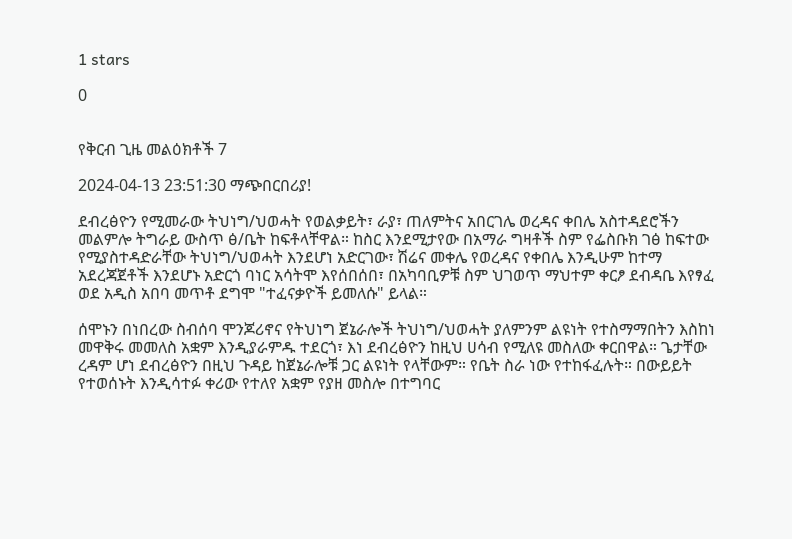1 stars

0


የቅርብ ጊዜ መልዕክቶች 7

2024-04-13 23:51:30 ማጭበርበሪያ!

ደብረፅዮን የሚመራው ትህነግ/ህወሓት የወልቃይት፣ ራያ፣ ጠለምትና አበርገሌ ወረዳና ቀበሌ አስተዳደሮችን መልምሎ ትግራይ ውስጥ ፅ/ቤት ከፍቶላቸዋል። ከስር እንደሚታየው በአማራ ግዛቶች ስም የፌስቡክ ገፅ ከፍተው የሚያስተዳድራቸው ትህነግ/ህወሓት እንደሆነ አድርገው፣ ሽሬና መቀሌ የወረዳና የቀበሌ እንዲሁም ከተማ አደረጃጀቶች እንደሆኑ አድርጎ ባነር አሳትሞ እየሰበሰበ፣ በአካባቢዎቹ ስም ህገወጥ ማህተም ቀርፆ ደብዳቤ እየፃፈ ወደ አዲስ አበባ መጥቶ ደግሞ "ተፈናቃዮች ይመለሱ" ይላል።

ሰሞኑን በነበረው ስብሰባ ሞንጆሪኖና የትህነግ ጀኔራሎች ትህነግ/ህወሓት ያለምንም ልዩነት የተስማማበትን እስከነ መዋቅሩ መመለስ አቋም እንዲያራምዱ ተደርጎ፣ እነ ደብረፅዮን ከዚህ ሀሳብ የሚለዩ መስለው ቀርበዋል። ጌታቸው ረዳም ሆነ ደብረፅዮን በዚህ ጉዳይ ከጀኔራሎቹ ጋር ልዩነት የላቸውም። የቤት ስራ ነው የተከፋፈሉት። በውይይት የተወሰኑት እንዲሳተፉ ቀሪው የተለየ አቋም የያዘ መስሎ በተግባር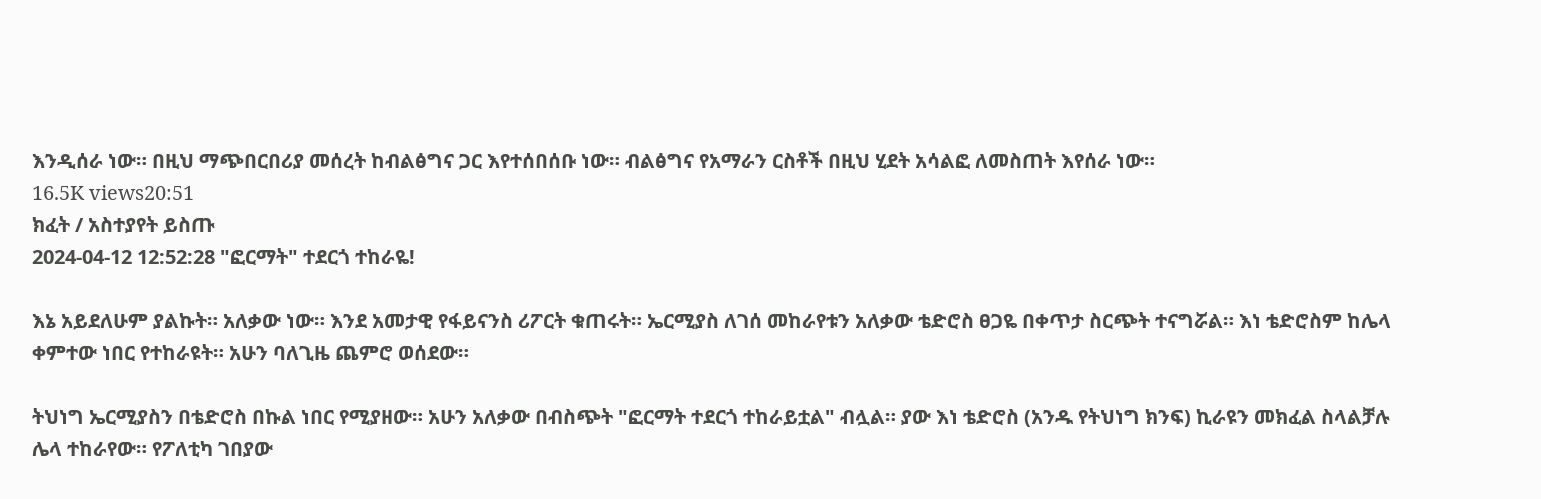እንዲሰራ ነው። በዚህ ማጭበርበሪያ መሰረት ከብልፅግና ጋር እየተሰበሰቡ ነው። ብልፅግና የአማራን ርስቶች በዚህ ሂደት አሳልፎ ለመስጠት እየሰራ ነው።
16.5K views20:51
ክፈት / አስተያየት ይስጡ
2024-04-12 12:52:28 "ፎርማት" ተደርጎ ተከራዬ!

እኔ አይደለሁም ያልኩት። አለቃው ነው። እንደ አመታዊ የፋይናንስ ሪፖርት ቁጠሩት። ኤርሚያስ ለገሰ መከራየቱን አለቃው ቴድሮስ ፀጋዬ በቀጥታ ስርጭት ተናግሯል። እነ ቴድሮስም ከሌላ ቀምተው ነበር የተከራዩት። አሁን ባለጊዜ ጨምሮ ወሰደው።

ትህነግ ኤርሚያስን በቴድሮስ በኩል ነበር የሚያዘው። አሁን አለቃው በብስጭት "ፎርማት ተደርጎ ተከራይቷል" ብሏል። ያው እነ ቴድሮስ (አንዱ የትህነግ ክንፍ) ኪራዩን መክፈል ስላልቻሉ ሌላ ተከራየው። የፖለቲካ ገበያው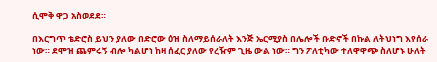ሲሞቅ ዋጋ አስወደደ።

በእርግጥ ቴድሮስ ይህን ያለው በድሮው ዕዝ ስለማይሰራለት እንጅ ኤርሚያስ በሌሎች ቡድኖች በኩል ለትህነግ እየሰራ ነው። ደሞዝ ጨምሩኝ ብሎ ካልሆነ ከዛ ሰፈር ያለው የረዥም ጊዜ ውል ነው። ግን ፖለቲካው ተለዋዋጭ ስለሆኑ ሁለት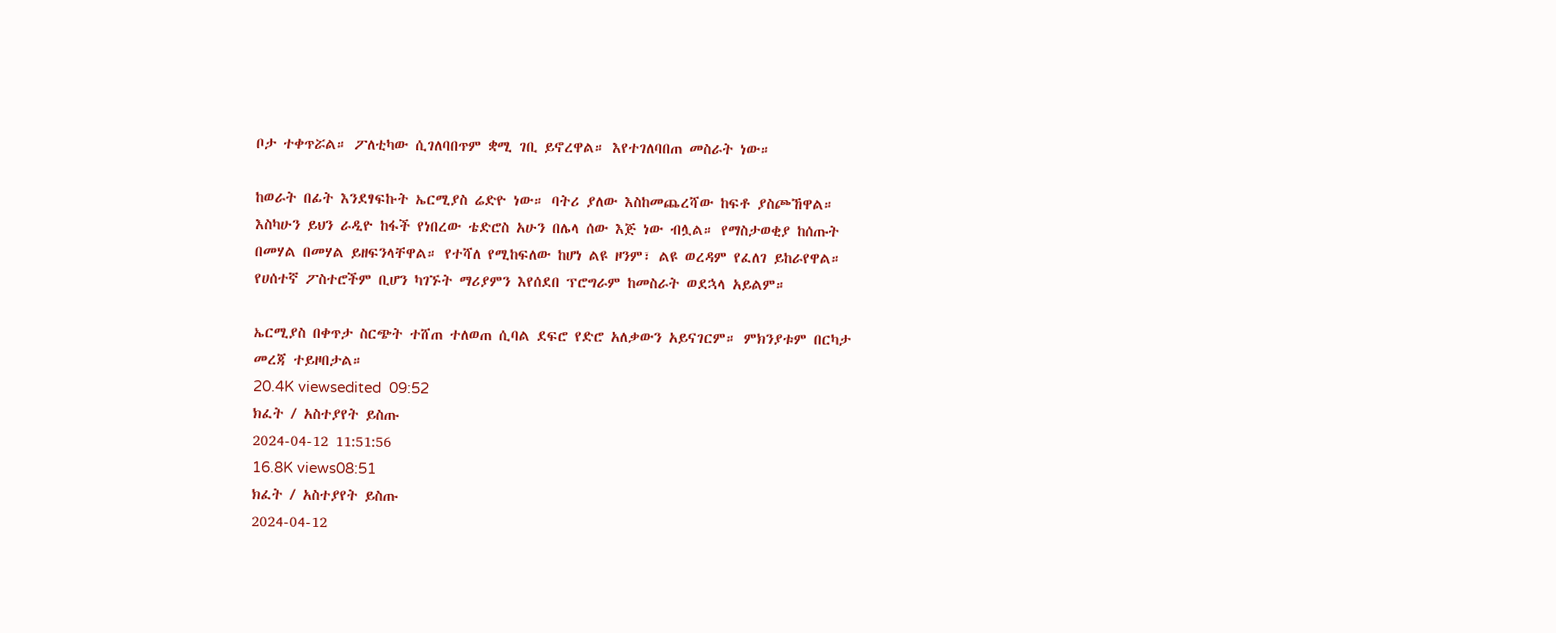ቦታ ተቀጥሯል። ፖለቲካው ሲገለባበጥም ቋሚ ገቢ ይኖረዋል። እየተገለባበጠ መስራት ነው።

ከወራት በፊት እንደፃፍኩት ኤርሚያስ ሬድዮ ነው። ባትሪ ያለው እስከመጨረሻው ከፍቶ ያስጮኸዋል። እስካሁን ይህን ራዲዮ ከፋች የነበረው ቴድሮስ አሁን በሌላ ሰው እጅ ነው ብሏል። የማስታወቂያ ከሰጡት በመሃል በመሃል ይዘፍንላቸዋል። የተሻለ የሚከፍለው ከሆነ ልዩ ዞንም፣ ልዩ ወረዳም የፈለገ ይከራየዋል። የሀሰተኛ ፖስተሮችም ቢሆን ካገኙት ማሪያምን እየሰደበ ፕሮግራም ከመስራት ወደኋላ አይልም።

ኤርሚያስ በቀጥታ ስርጭት ተሸጠ ተለወጠ ሲባል ደፍሮ የድሮ አለቃውን አይናገርም። ምክንያቱም በርካታ መረጃ ተይዞበታል።
20.4K viewsedited  09:52
ክፈት / አስተያየት ይስጡ
2024-04-12 11:51:56
16.8K views08:51
ክፈት / አስተያየት ይስጡ
2024-04-12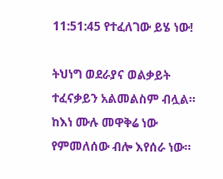11:51:45 የተፈለገው ይሄ ነው!

ትህነግ ወደራያና ወልቃይት ተፈናቃይን አልመልስም ብሏል። ከእነ ሙሉ መዋቅሬ ነው የምመለሰው ብሎ እየሰራ ነው።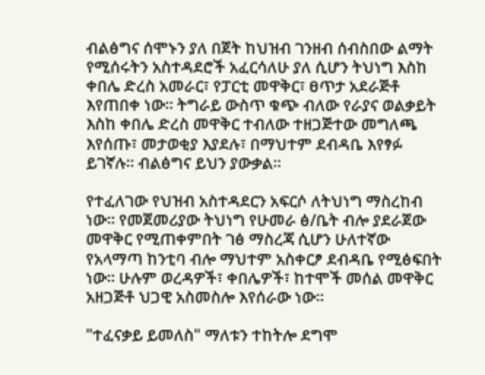ብልፅግና ሰሞኑን ያለ በጀት ከህዝብ ገንዘብ ሰብስበው ልማት የሚሰሩትን አስተዳደሮች አፈርሳለሁ ያለ ሲሆን ትህነግ እስከ ቀበሌ ድረስ አመራር፣ የፓርቲ መዋቅር፣ ፀጥታ አደራጅቶ እየጠበቀ ነው። ትግራይ ውስጥ ቁጭ ብለው የራያና ወልቃይት እስከ ቀበሌ ድረስ መዋቅር ተብለው ተዘጋጅተው መግለጫ እየሰጡ፣ መታወቂያ እያደሉ፣ በማህተም ደብዳቤ እየፃፉ ይገኛሉ። ብልፅግና ይህን ያውቃል።

የተፈለገው የህዝብ አስተዳደርን አፍርሶ ለትህነግ ማስረከብ ነው። የመጀመሪያው ትህነግ የሁመራ ፅ/ቤት ብሎ ያደራጀው መዋቅር የሚጠቀምበት ገፅ ማስረጃ ሲሆን ሁለተኛው የአላማጣ ከንቲባ ብሎ ማህተም አስቀርፆ ደብዳቤ የሚፅፍበት ነው። ሁሉም ወረዳዎች፣ ቀበሌዎች፣ ከተሞች መሰል መዋቅር አዘጋጅቶ ህጋዊ አስመስሎ እየሰራው ነው።

"ተፈናቃይ ይመለስ" ማለቱን ተከትሎ ደግሞ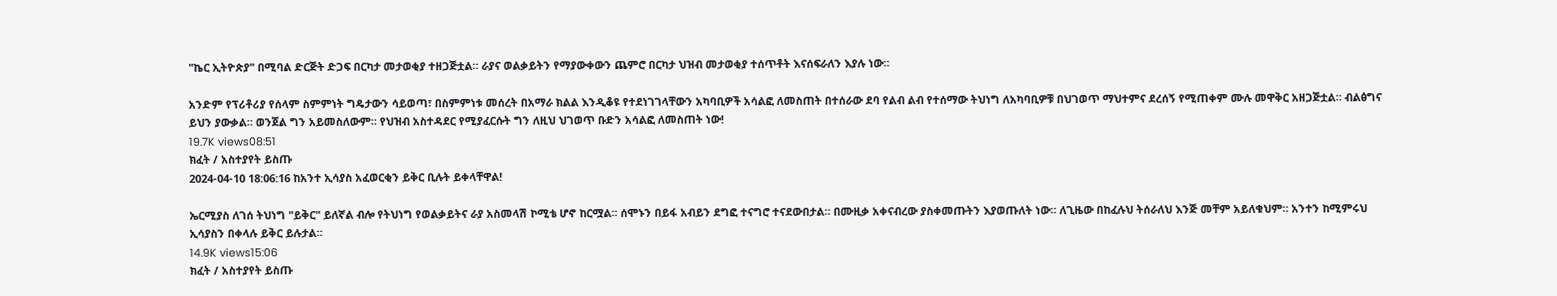"ኬር ኢትዮጵያ" በሚባል ድርጅት ድጋፍ በርካታ መታወቂያ ተዘጋጅቷል። ራያና ወልቃይትን የማያውቀውን ጨምሮ በርካታ ህዝብ መታወቂያ ተሰጥቶት እናሰፍራለን እያሉ ነው።

አንድም የፕሪቶሪያ የሰላም ስምምነት ግዴታውን ሳይወጣ፣ በስምምነቱ መሰረት በአማራ ክልል እንዲቆዩ የተደነገገላቸውን አካባቢዎች አሳልፎ ለመስጠት በተሰራው ደባ የልብ ልብ የተሰማው ትህነግ ለአካባቢዎቹ በህገወጥ ማህተምና ደረሰኝ የሚጠቀም ሙሉ መዋቅር አዘጋጅቷል። ብልፅግና ይህን ያውቃል። ወንጀል ግን አይመስለውም። የህዝብ አስተዳደር የሚያፈርሱት ግን ለዚህ ህገወጥ ቡድን አሳልፎ ለመስጠት ነው!
19.7K views08:51
ክፈት / አስተያየት ይስጡ
2024-04-10 18:06:16 ከአንተ ኢሳያስ አፈወርቂን ይቅር ቢሉት ይቀላቸዋል!

ኤርሚያስ ለገሰ ትህነግ "ይቅር" ይለኛል ብሎ የትህነግ የወልቃይትና ራያ አስመላሽ ኮሚቴ ሆኖ ከርሟል። ሰሞኑን በይፋ አብይን ደግፎ ተናግሮ ተናደውበታል። በሙዚቃ አቀናብረው ያስቀመጡትን እያወጡለት ነው። ለጊዜው በከፈሉህ ትሰራለህ እንጅ መቸም አይለቁህም። አንተን ከሚምሩህ ኢሳያስን በቀላሉ ይቅር ይሉታል።
14.9K views15:06
ክፈት / አስተያየት ይስጡ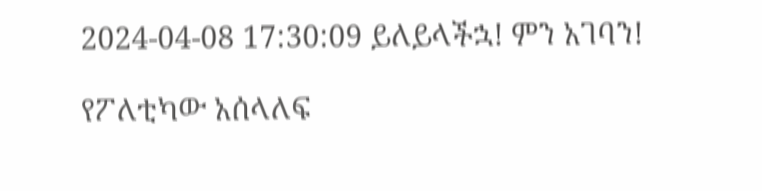2024-04-08 17:30:09 ይለይላችኋ! ምን አገባን!

የፖለቲካው አሰላለፍ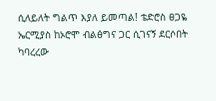ሲለይለት ግልጥ እያለ ይመጣል! ቴድሮስ ፀጋዬ ኤርሚያስ ከኦሮሞ ብልፅግና ጋር ሲገናኝ ደርሶበት ካባረረው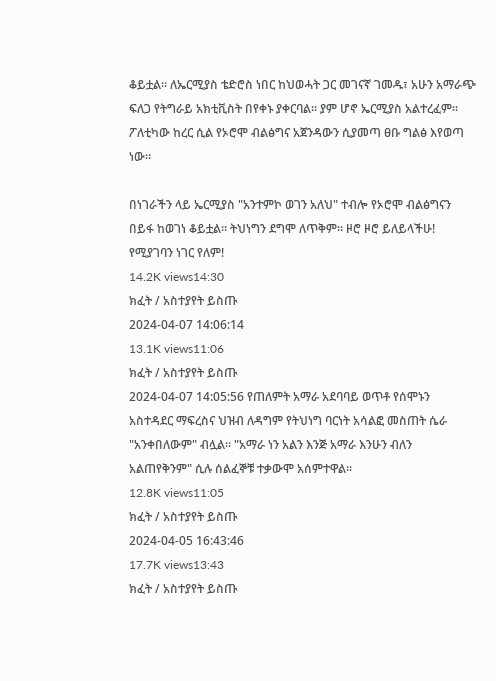ቆይቷል። ለኤርሚያስ ቴድሮስ ነበር ከህወሓት ጋር መገናኛ ገመዱ፣ አሁን አማራጭ ፍለጋ የትግራይ አክቲቪስት በየቀኑ ያቀርባል። ያም ሆኖ ኤርሚያስ አልተረፈም። ፖለቲካው ከረር ሲል የኦሮሞ ብልፅግና አጀንዳውን ሲያመጣ ፀቡ ግልፅ እየወጣ ነው።

በነገራችን ላይ ኤርሚያስ "አንተምኮ ወገን አለህ" ተብሎ የኦሮሞ ብልፅግናን በይፋ ከወገነ ቆይቷል። ትህነግን ደግሞ ለጥቅም። ዞሮ ዞሮ ይለይላችሁ! የሚያገባን ነገር የለም!
14.2K views14:30
ክፈት / አስተያየት ይስጡ
2024-04-07 14:06:14
13.1K views11:06
ክፈት / አስተያየት ይስጡ
2024-04-07 14:05:56 የጠለምት አማራ አደባባይ ወጥቶ የሰሞኑን አስተዳደር ማፍረስና ህዝብ ለዳግም የትህነግ ባርነት አሳልፎ መስጠት ሴራ "አንቀበለውም" ብሏል። "አማራ ነን አልን እንጅ አማራ እንሁን ብለን አልጠየቅንም" ሲሉ ሰልፈኞቹ ተቃውሞ አሰምተዋል።
12.8K views11:05
ክፈት / አስተያየት ይስጡ
2024-04-05 16:43:46
17.7K views13:43
ክፈት / አስተያየት ይስጡ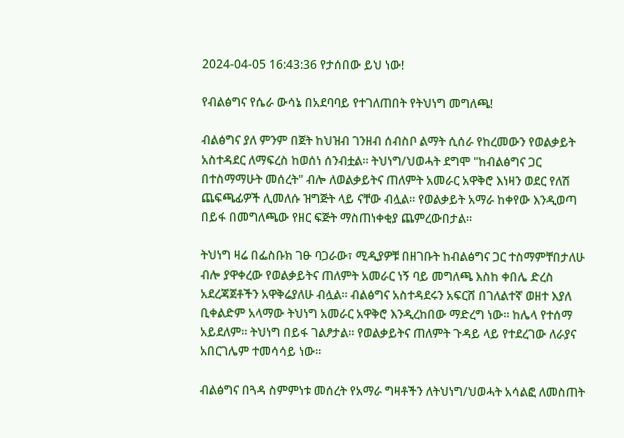2024-04-05 16:43:36 የታሰበው ይህ ነው!

የብልፅግና የሴራ ውሳኔ በአደባባይ የተገለጠበት የትህነግ መግለጫ!

ብልፅግና ያለ ምንም በጀት ከህዝብ ገንዘብ ሰብስቦ ልማት ሲሰራ የከረመውን የወልቃይት አስተዳደር ለማፍረስ ከወሰነ ሰንብቷል። ትህነግ/ህወሓት ደግሞ "ከብልፅግና ጋር በተስማማሁት መሰረት" ብሎ ለወልቃይትና ጠለምት አመራር አዋቅሮ እነዛን ወደር የለሽ ጨፍጫፊዎች ሊመለሱ ዝግጅት ላይ ናቸው ብሏል። የወልቃይት አማራ ከቀየው እንዲወጣ በይፋ በመግለጫው የዘር ፍጅት ማስጠነቀቂያ ጨምረውበታል።

ትህነግ ዛሬ በፌስቡክ ገፁ ባጋራው፣ ሚዲያዎቹ በዘገቡት ከብልፅግና ጋር ተስማምቸበታለሁ ብሎ ያዋቀረው የወልቃይትና ጠለምት አመራር ነኝ ባይ መግለጫ እስከ ቀበሌ ድረስ አደረጃጀቶችን አዋቅሬያለሁ ብሏል። ብልፅግና አስተዳደሩን አፍርሸ በገለልተኛ ወዘተ እያለ ቢቀልድም አላማው ትህነግ አመራር አዋቅሮ እንዲረከበው ማድረግ ነው። ከሌላ የተሰማ አይደለም። ትህነግ በይፋ ገልፆታል። የወልቃይትና ጠለምት ጉዳይ ላይ የተደረገው ለራያና አበርገሌም ተመሳሳይ ነው።

ብልፅግና በጓዳ ስምምነቱ መሰረት የአማራ ግዛቶችን ለትህነግ/ህወሓት አሳልፎ ለመስጠት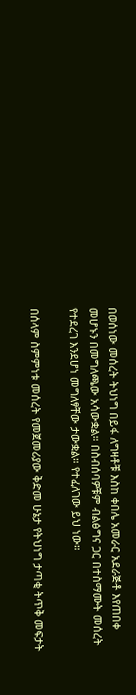በወሰነው መሰረት ትህነግ በይፋ ለግዛቶቹ እስከ ቀበሌ አመራር አደራጅቶ እየጠበቀ መሆኑን በመግለጫው አሳውቋል። በስብሰባዎቹም ብልፅግና ጋር በተስማሙት መሰረት የተደረገ እንደሆነ መግለፃቸው ታውቋል። የተፈለገው ይህ ነው።

በሰላም ስምምነቱ መሰረት የመጀመሪያው ቅድመ ሁኔታ የትህነግ ታጣቂ ትጥቅ መፍታት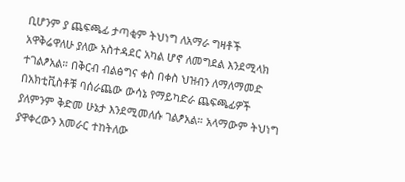ቢሆንም ያ ጨፍጫፊ ታጣቂም ትህነግ ለአማራ ግዛቶች አዋቅሬዋለሁ ያለው አስተዳደር አካል ሆኖ ለመግደል እንደሚላክ ተገልፆአል። በቅርብ ብልፅግና ቀስ በቀስ ህዝብን ለማለማመድ በአክቲቪስቶቹ ባሰራጨው ውሳኔ የማይካድራ ጨፍጫፊዎች ያለምንም ቅድመ ሁኔታ እንደሚመለሱ ገልፆአል። አላማውም ትህነግ ያዋቀረውን አመራር ተከትለው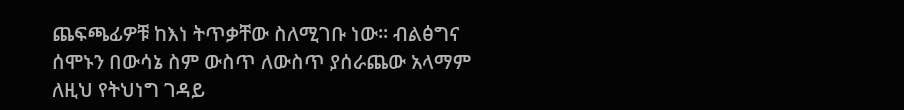ጨፍጫፊዎቹ ከእነ ትጥቃቸው ስለሚገቡ ነው። ብልፅግና ሰሞኑን በውሳኔ ስም ውስጥ ለውስጥ ያሰራጨው አላማም ለዚህ የትህነግ ገዳይ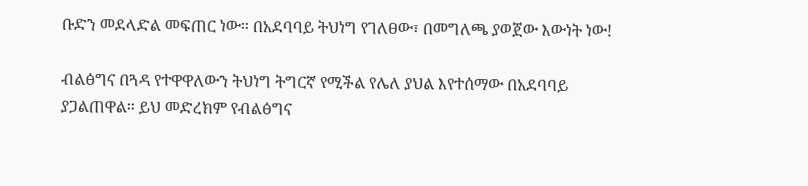ቡድን መደላድል መፍጠር ነው። በአደባባይ ትህነግ የገለፀው፣ በመግለጫ ያወጀው እውነት ነው!

ብልፅግና በጓዳ የተዋዋለውን ትህነግ ትግርኛ የሚችል የሌለ ያህል እየተሰማው በአደባባይ ያጋልጠዋል። ይህ መድረክም የብልፅግና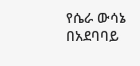የሴራ ውሳኔ በአደባባይ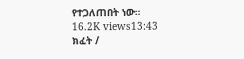የተጋለጠበት ነው።
16.2K views13:43
ክፈት /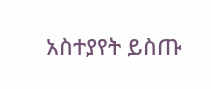አስተያየት ይስጡ